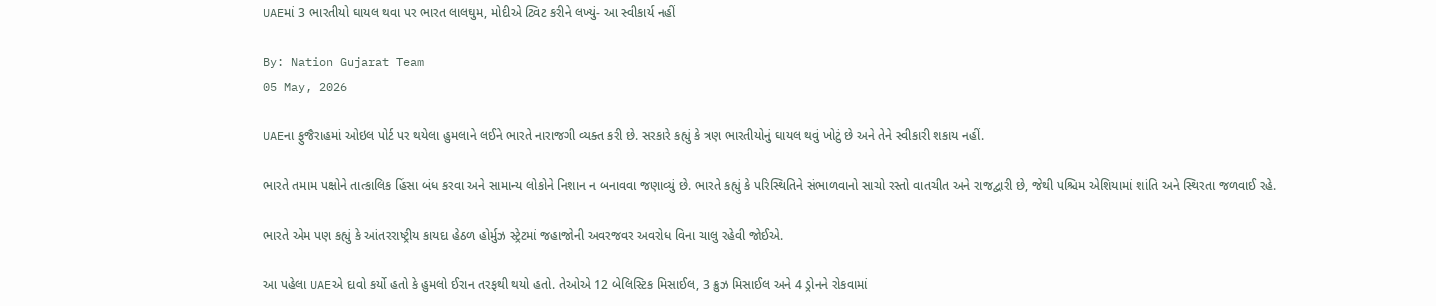UAEમાં 3 ભારતીયો ઘાયલ થવા પર ભારત લાલઘુમ, મોદીએ ટ્વિટ કરીને લખ્યું- આ સ્વીકાર્ય નહીં

By: Nation Gujarat Team
05 May, 2026

UAEના ફુજૈરાહમાં ઓઇલ પોર્ટ પર થયેલા હુમલાને લઈને ભારતે નારાજગી વ્યક્ત કરી છે. સરકારે કહ્યું કે ત્રણ ભારતીયોનું ઘાયલ થવું ખોટું છે અને તેને સ્વીકારી શકાય નહીં.

ભારતે તમામ પક્ષોને તાત્કાલિક હિંસા બંધ કરવા અને સામાન્ય લોકોને નિશાન ન બનાવવા જણાવ્યું છે. ભારતે કહ્યું કે પરિસ્થિતિને સંભાળવાનો સાચો રસ્તો વાતચીત અને રાજદ્વારી છે, જેથી પશ્ચિમ એશિયામાં શાંતિ અને સ્થિરતા જળવાઈ રહે.

ભારતે એમ પણ કહ્યું કે આંતરરાષ્ટ્રીય કાયદા હેઠળ હોર્મુઝ સ્ટ્રેટમાં જહાજોની અવરજવર અવરોધ વિના ચાલુ રહેવી જોઈએ.

આ પહેલા UAEએ દાવો કર્યો હતો કે હુમલો ઈરાન તરફથી થયો હતો. તેઓએ 12 બેલિસ્ટિક મિસાઈલ, 3 ક્રુઝ મિસાઈલ અને 4 ડ્રોનને રોકવામાં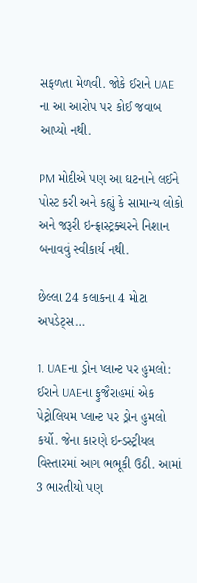સફળતા મેળવી. જોકે ઈરાને UAE ના આ આરોપ પર કોઈ જવાબ આપ્યો નથી.

PM મોદીએ પણ આ ઘટનાને લઈને પોસ્ટ કરી અને કહ્યું કે સામાન્ય લોકો અને જરૂરી ઇન્ફ્રાસ્ટ્રક્ચરને નિશાન બનાવવું સ્વીકાર્ય નથી.

છેલ્લા 24 કલાકના 4 મોટા અપડેટ્સ…

1. UAEના ડ્રોન પ્લાન્ટ પર હુમલો: ઈરાને UAEના ફુજૈરાહમાં એક પેટ્રોલિયમ પ્લાન્ટ પર ડ્રોન હુમલો કર્યો. જેના કારણે ઇન્ડસ્ટ્રીયલ વિસ્તારમાં આગ ભભૂકી ઉઠી. આમાં 3 ભારતીયો પણ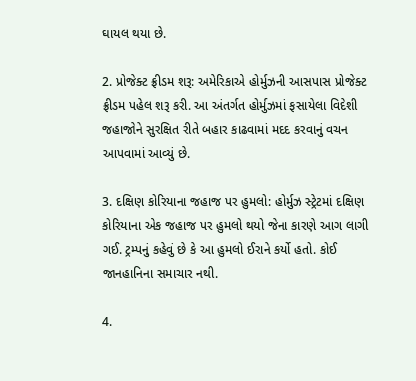ઘાયલ થયા છે.

2. પ્રોજેક્ટ ફ્રીડમ શરૂ: અમેરિકાએ હોર્મુઝની આસપાસ પ્રોજેક્ટ ફ્રીડમ પહેલ શરૂ કરી. આ અંતર્ગત હોર્મુઝમાં ફસાયેલા વિદેશી જહાજોને સુરક્ષિત રીતે બહાર કાઢવામાં મદદ કરવાનું વચન આપવામાં આવ્યું છે.

3. દક્ષિણ કોરિયાના જહાજ પર હુમલો: હોર્મુઝ સ્ટ્રેટમાં દક્ષિણ કોરિયાના એક જહાજ પર હુમલો થયો જેના કારણે આગ લાગી ગઈ. ટ્રમ્પનું કહેવું છે કે આ હુમલો ઈરાને કર્યો હતો. કોઈ જાનહાનિના સમાચાર નથી.

4.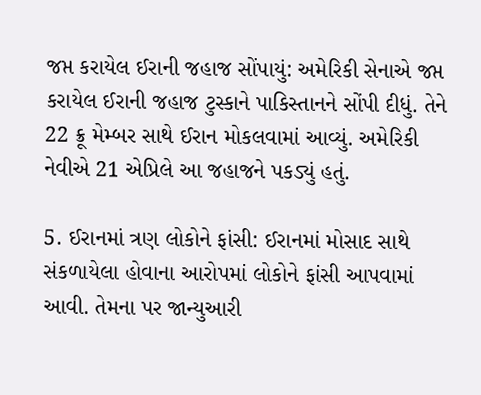જપ્ત કરાયેલ ઈરાની જહાજ સોંપાયું: અમેરિકી સેનાએ જપ્ત કરાયેલ ઈરાની જહાજ ટુસ્કાને પાકિસ્તાનને સોંપી દીધું. તેને 22 ક્રૂ મેમ્બર સાથે ઈરાન મોકલવામાં આવ્યું. અમેરિકી નેવીએ 21 એપ્રિલે આ જહાજને પકડ્યું હતું.

5. ઈરાનમાં ત્રણ લોકોને ફાંસી: ઈરાનમાં મોસાદ સાથે સંકળાયેલા હોવાના આરોપમાં લોકોને ફાંસી આપવામાં આવી. તેમના પર જાન્યુઆરી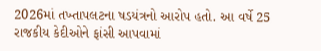2026માં તખ્તાપલટના ષડયંત્રનો આરોપ હતો. આ વર્ષે 25 રાજકીય કેદીઓને ફાંસી આપવામાં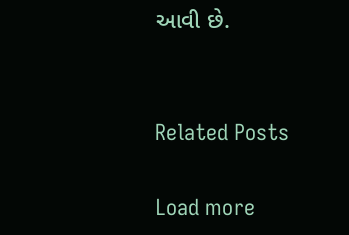આવી છે.


Related Posts

Load more